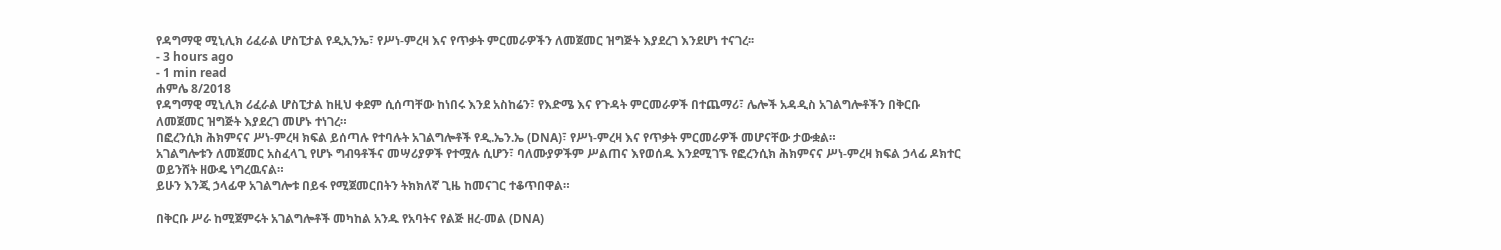የዳግማዊ ሚኒሊክ ሪፈራል ሆስፒታል የዲኢንኤ፣ የሥነ-ምረዛ እና የጥቃት ምርመራዎችን ለመጀመር ዝግጅት እያደረገ እንደሆነ ተናገረ፡፡
- 3 hours ago
- 1 min read
ሐምሌ 8/2018
የዳግማዊ ሚኒሊክ ሪፈራል ሆስፒታል ከዚህ ቀደም ሲሰጣቸው ከነበሩ እንደ አስከሬን፣ የእድሜ እና የጉዳት ምርመራዎች በተጨማሪ፣ ሌሎች አዳዲስ አገልግሎቶችን በቅርቡ ለመጀመር ዝግጅት እያደረገ መሆኑ ተነገረ።
በፎረንሲክ ሕክምናና ሥነ-ምረዛ ክፍል ይሰጣሉ የተባሉት አገልግሎቶች የዲ.ኤን.ኤ (DNA)፣ የሥነ-ምረዛ እና የጥቃት ምርመራዎች መሆናቸው ታውቋል።
አገልግሎቱን ለመጀመር አስፈላጊ የሆኑ ግብዓቶችና መሣሪያዎች የተሟሉ ሲሆን፣ ባለሙያዎችም ሥልጠና እየወሰዱ እንደሚገኙ የፎረንሲክ ሕክምናና ሥነ-ምረዛ ክፍል ኃላፊ ዶክተር ወይንሸት ዘውዴ ነግረዉናል።
ይሁን እንጂ ኃላፊዋ አገልግሎቱ በይፋ የሚጀመርበትን ትክክለኛ ጊዜ ከመናገር ተቆጥበዋል።

በቅርቡ ሥራ ከሚጀምሩት አገልግሎቶች መካከል አንዱ የአባትና የልጅ ዘረ-መል (DNA)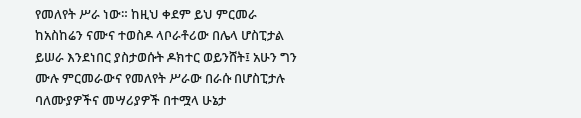የመለየት ሥራ ነው። ከዚህ ቀደም ይህ ምርመራ ከአስከሬን ናሙና ተወስዶ ላቦራቶሪው በሌላ ሆስፒታል ይሠራ እንደነበር ያስታወሱት ዶክተር ወይንሸት፤ አሁን ግን ሙሉ ምርመራውና የመለየት ሥራው በራሱ በሆስፒታሉ ባለሙያዎችና መሣሪያዎች በተሟላ ሁኔታ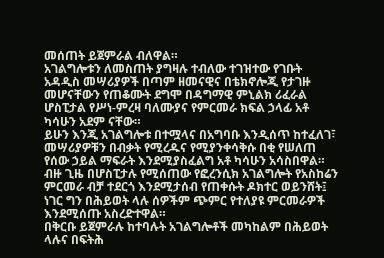መሰጠት ይጀምራል ብለዋል።
አገልግሎቱን ለመስጠት ያግዛሉ ተብለው ተገዝተው የገቡት አዳዲስ መሣሪያዎች በጣም ዘመናዊና በቴክኖሎጂ የታገዙ መሆናቸውን የጠቆሙት ደግሞ በዳግማዊ ምኒልክ ሪፈራል ሆስፒታል የሥነ-ምረዛ ባለሙያና የምርመራ ክፍል ኃላፊ አቶ ካሳሁን አደም ናቸው።
ይሁን እንጂ አገልግሎቱ በተሟላና በአግባቡ እንዲሰጥ ከተፈለገ፣ መሣሪያዎቹን በብቃት የሚረዱና የሚያንቀሳቅሱ በቂ የሠለጠ የሰው ኃይል ማፍራት እንደሚያስፈልግ አቶ ካሳሁን አሳስበዋል።
ብዙ ጊዜ በሆስፒታሉ የሚሰጠው የፎረንሲክ አገልግሎት የአስከሬን ምርመራ ብቻ ተደርጎ እንደሚታሰብ የጠቀሱት ዶክተር ወይንሸት፤ ነገር ግን በሕይወት ላሉ ሰዎችም ጭምር የተለያዩ ምርመራዎች እንደሚሰጡ አስረድተዋል።
በቅርቡ ይጀምራሉ ከተባሉት አገልግሎቶች መካከልም በሕይወት ላሉና በፍትሕ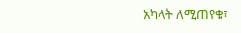አካላት ለሚጠየቁ፣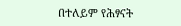በተለይም የሕፃናት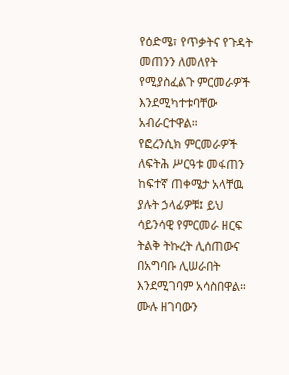የዕድሜ፣ የጥቃትና የጉዳት መጠንን ለመለየት የሚያስፈልጉ ምርመራዎች እንደሚካተቱባቸው አብራርተዋል።
የፎረንሲክ ምርመራዎች ለፍትሕ ሥርዓቱ መፋጠን ከፍተኛ ጠቀሜታ አላቸዉ ያሉት ኃላፊዎቹ፤ ይህ ሳይንሳዊ የምርመራ ዘርፍ ትልቅ ትኩረት ሊሰጠውና በአግባቡ ሊሠራበት እንደሚገባም አሳስበዋል።
ሙሉ ዘገባውን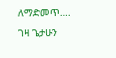ለማድመጥ….
ገዛ ጌታሁን